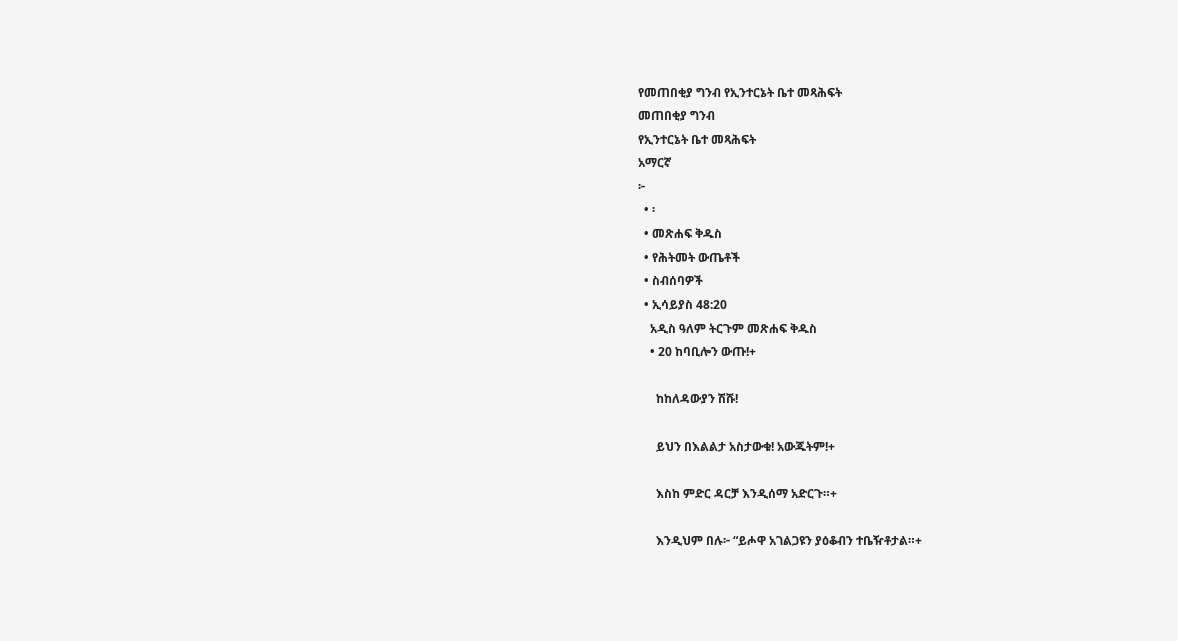የመጠበቂያ ግንብ የኢንተርኔት ቤተ መጻሕፍት
መጠበቂያ ግንብ
የኢንተርኔት ቤተ መጻሕፍት
አማርኛ
፦
  • ፡
  • መጽሐፍ ቅዱስ
  • የሕትመት ውጤቶች
  • ስብሰባዎች
  • ኢሳይያስ 48:20
    አዲስ ዓለም ትርጉም መጽሐፍ ቅዱስ
    • 20 ከባቢሎን ውጡ!+

      ከከለዳውያን ሽሹ!

      ይህን በእልልታ አስታውቁ! አውጁትም!+

      እስከ ምድር ዳርቻ እንዲሰማ አድርጉ።+

      እንዲህም በሉ፦ “ይሖዋ አገልጋዩን ያዕቆብን ተቤዥቶታል።+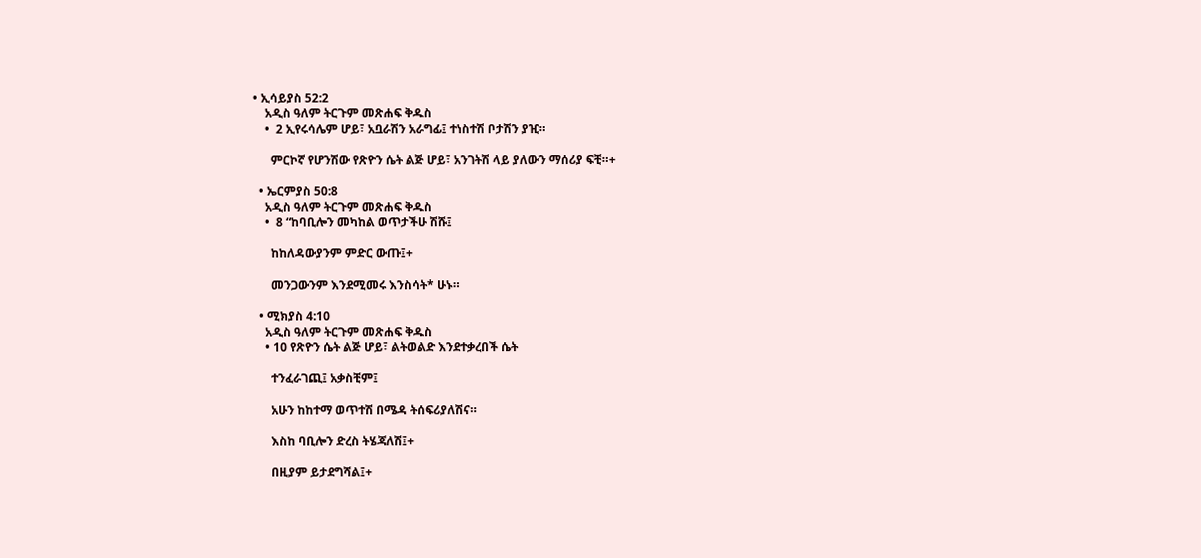• ኢሳይያስ 52:2
    አዲስ ዓለም ትርጉም መጽሐፍ ቅዱስ
    •  2 ኢየሩሳሌም ሆይ፣ አቧራሽን አራግፊ፤ ተነስተሽ ቦታሽን ያዢ።

      ምርኮኛ የሆንሽው የጽዮን ሴት ልጅ ሆይ፣ አንገትሽ ላይ ያለውን ማሰሪያ ፍቺ።+

  • ኤርምያስ 50:8
    አዲስ ዓለም ትርጉም መጽሐፍ ቅዱስ
    •  8 “ከባቢሎን መካከል ወጥታችሁ ሽሹ፤

      ከከለዳውያንም ምድር ውጡ፤+

      መንጋውንም እንደሚመሩ እንስሳት* ሁኑ።

  • ሚክያስ 4:10
    አዲስ ዓለም ትርጉም መጽሐፍ ቅዱስ
    • 10 የጽዮን ሴት ልጅ ሆይ፣ ልትወልድ እንደተቃረበች ሴት

      ተንፈራገጪ፤ አቃስቺም፤

      አሁን ከከተማ ወጥተሽ በሜዳ ትሰፍሪያለሽና።

      እስከ ባቢሎን ድረስ ትሄጃለሽ፤+

      በዚያም ይታደግሻል፤+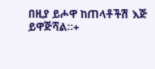በዚያ ይሖዋ ከጠላቶችሽ እጅ ይዋጅሻል።+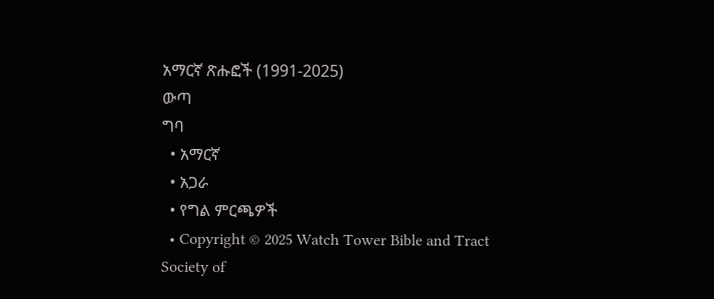አማርኛ ጽሑፎች (1991-2025)
ውጣ
ግባ
  • አማርኛ
  • አጋራ
  • የግል ምርጫዎች
  • Copyright © 2025 Watch Tower Bible and Tract Society of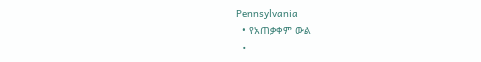Pennsylvania
  • የአጠቃቀም ውል
  •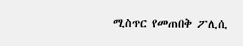ሚስጥር የመጠበቅ ፖሊሲ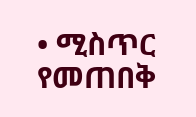• ሚስጥር የመጠበቅ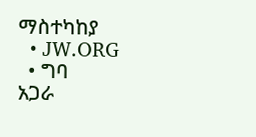ማስተካከያ
  • JW.ORG
  • ግባ
አጋራ